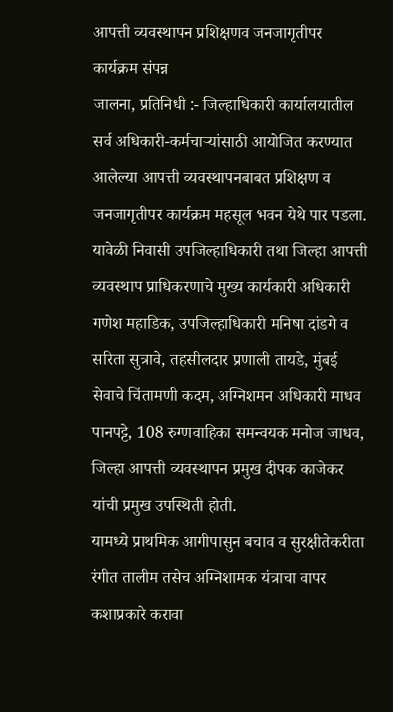आपत्ती व्यवस्थापन प्रशिक्षणव जनजागृतीपर कार्यक्रम संपन्न
जालना, प्रतिनिधी :- जिल्हाधिकारी कार्यालयातील सर्व अधिकारी-कर्मचाऱ्यांसाठी आयोजित करण्यात आलेल्या आपत्ती व्यवस्थापनबाबत प्रशिक्षण व जनजागृतीपर कार्यक्रम महसूल भवन येथे पार पडला.
यावेळी निवासी उपजिल्हाधिकारी तथा जिल्हा आपत्ती व्यवस्थाप प्राधिकरणाचे मुख्य कार्यकारी अधिकारी गणेश महाडिक, उपजिल्हाधिकारी मनिषा दांडगे व सरिता सुत्रावे, तहसीलदार प्रणाली तायडे, मुंबई सेवाचे चिंतामणी कदम, अग्निशमन अधिकारी माधव पानपट्टे, 108 रुग्णवाहिका समन्वयक मनोज जाधव, जिल्हा आपत्ती व्यवस्थापन प्रमुख दीपक काजेकर यांची प्रमुख उपस्थिती होती.
यामध्ये प्राथमिक आगीपासुन बचाव व सुरक्षीतेकरीता रंगीत तालीम तसेच अग्निशामक यंत्राचा वापर कशाप्रकारे करावा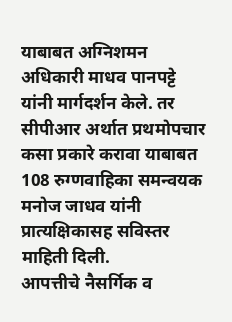याबाबत अग्निशमन अधिकारी माधव पानपट्टे यांनी मार्गदर्शन केले. तर सीपीआर अर्थात प्रथमोपचार कसा प्रकारे करावा याबाबत 108 रुग्णवाहिका समन्वयक मनोज जाधव यांनी प्रात्यक्षिकासह सविस्तर माहिती दिली.
आपत्तीचे नैसर्गिक व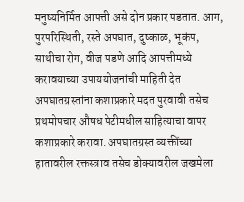मनुष्यनिर्मित आपत्ती असे दोन प्रकार पडतात. आग, पुरपरिस्थिती, रस्ते अपघात, दुष्काळ, भूकंप, साथीचा रोग, वीज पडणे आदि आपत्तीमध्ये करावयाच्या उपाययोजनांची माहिती देत अपघातग्रस्तांना कशाप्रकारे मदत पुरवावी तसेच प्रथमोपचार औषध पेटीमधील साहित्याचा वापर कशाप्रकारे करावा. अपघातग्रस्त व्यक्तींच्या हातावरील रक्तस्त्राव तसेच डोक्यावरील जखमेला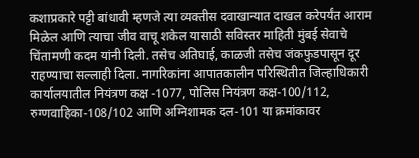कशाप्रकारे पट्टी बांधावी म्हणजे त्या व्यक्तीस दवाखान्यात दाखल करेपर्यंत आराम मिळेल आणि त्याचा जीव वाचू शकेल यासाठी सविस्तर माहिती मुंबई सेवाचे चिंतामणी कदम यांनी दिली. तसेच अतिघाई, काळजी तसेच जंकफुडपासून दूर राहण्याचा सल्लाही दिला. नागरिकांना आपातकालीन परिस्थितीत जिल्हाधिकारी कार्यालयातील नियंत्रण कक्ष -1077, पोलिस नियंत्रण कक्ष-100/112, रुग्णवाहिका-108/102 आणि अग्निशामक दल-101 या क्रमांकावर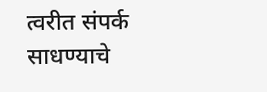त्वरीत संपर्क साधण्याचे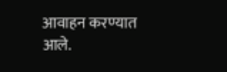आवाहन करण्यात आले.